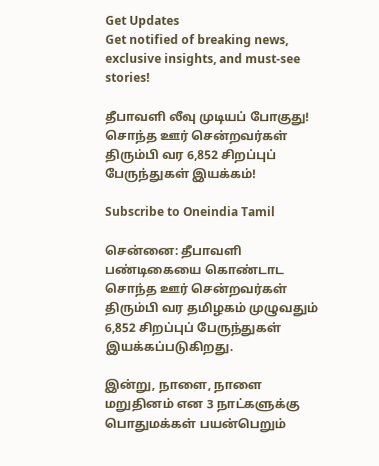Get Updates
Get notified of breaking news, exclusive insights, and must-see stories!

தீபாவளி லீவு முடியப் போகுது! சொந்த ஊர் சென்றவர்கள் திரும்பி வர 6,852 சிறப்புப் பேருந்துகள் இயக்கம்!

Subscribe to Oneindia Tamil

சென்னை: தீபாவளி பண்டிகையை கொண்டாட சொந்த ஊர் சென்றவர்கள் திரும்பி வர தமிழகம் முழுவதும் 6,852 சிறப்புப் பேருந்துகள் இயக்கப்படுகிறது.

இன்று, நாளை, நாளை மறுதினம் என 3 நாட்களுக்கு பொதுமக்கள் பயன்பெறும்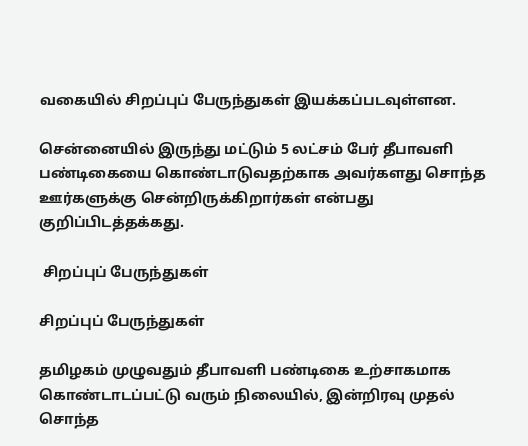வகையில் சிறப்புப் பேருந்துகள் இயக்கப்படவுள்ளன.

சென்னையில் இருந்து மட்டும் 5 லட்சம் பேர் தீபாவளி பண்டிகையை கொண்டாடுவதற்காக அவர்களது சொந்த ஊர்களுக்கு சென்றிருக்கிறார்கள் என்பது குறிப்பிடத்தக்கது.

 சிறப்புப் பேருந்துகள்

சிறப்புப் பேருந்துகள்

தமிழகம் முழுவதும் தீபாவளி பண்டிகை உற்சாகமாக கொண்டாடப்பட்டு வரும் நிலையில், இன்றிரவு முதல் சொந்த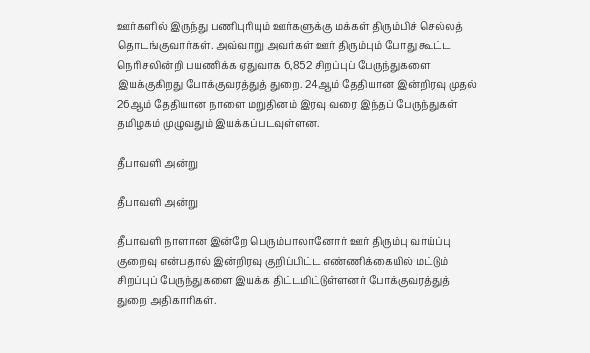ஊர்களில் இருந்து பணிபுரியும் ஊர்களுக்கு மக்கள் திரும்பிச் செல்லத் தொடங்குவார்கள். அவ்வாறு அவர்கள் ஊர் திரும்பும் போது கூட்ட நெரிசலின்றி பயணிக்க ஏதுவாக 6,852 சிறப்புப் பேருந்துகளை இயக்குகிறது போக்குவரத்துத் துறை. 24ஆம் தேதியான இன்றிரவு முதல் 26ஆம் தேதியான நாளை மறுதினம் இரவு வரை இந்தப் பேருந்துகள் தமிழகம் முழுவதும் இயக்கப்படவுள்ளன.

தீபாவளி அன்று

தீபாவளி அன்று

தீபாவளி நாளான இன்றே பெரும்பாலானோர் ஊர் திரும்பு வாய்ப்பு குறைவு என்பதால் இன்றிரவு குறிப்பிட்ட எண்ணிக்கையில் மட்டும் சிறப்புப் பேருந்துகளை இயக்க திட்டமிட்டுள்ளனர் போக்குவரத்துத் துறை அதிகாரிகள்.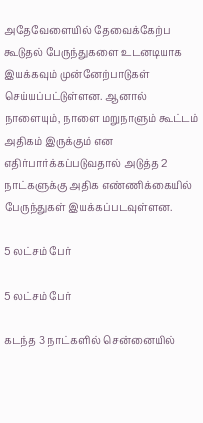அதேவேளையில் தேவைக்கேற்ப கூடுதல் பேருந்துகளை உடனடியாக இயக்கவும் முன்னேற்பாடுகள் செய்யப்பட்டுள்ளன. ஆனால் நாளையும், நாளை மறுநாளும் கூட்டம் அதிகம் இருக்கும் என எதிர்பார்க்கப்படுவதால் அடுத்த 2 நாட்களுக்கு அதிக எண்ணிக்கையில் பேருந்துகள் இயக்கப்படவுள்ளன.

5 லட்சம் பேர்

5 லட்சம் பேர்

கடந்த 3 நாட்களில் சென்னையில்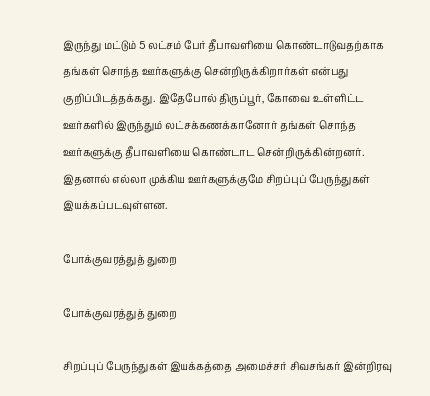இருந்து மட்டும் 5 லட்சம் பேர் தீபாவளியை கொண்டாடுவதற்காக தங்கள் சொந்த ஊர்களுக்கு சென்றிருக்கிறார்கள் என்பது குறிப்பிடத்தக்கது. இதேபோல் திருப்பூர், கோவை உள்ளிட்ட ஊர்களில் இருந்தும் லட்சக்கணக்கானோர் தங்கள் சொந்த ஊர்களுக்கு தீபாவளியை கொண்டாட சென்றிருக்கின்றனர். இதனால் எல்லா முக்கிய ஊர்களுக்குமே சிறப்புப் பேருந்துகள் இயக்கப்படவுள்ளன.

போக்குவரத்துத் துறை

போக்குவரத்துத் துறை

சிறப்புப் பேருந்துகள் இயக்கத்தை அமைச்சர் சிவசங்கர் இன்றிரவு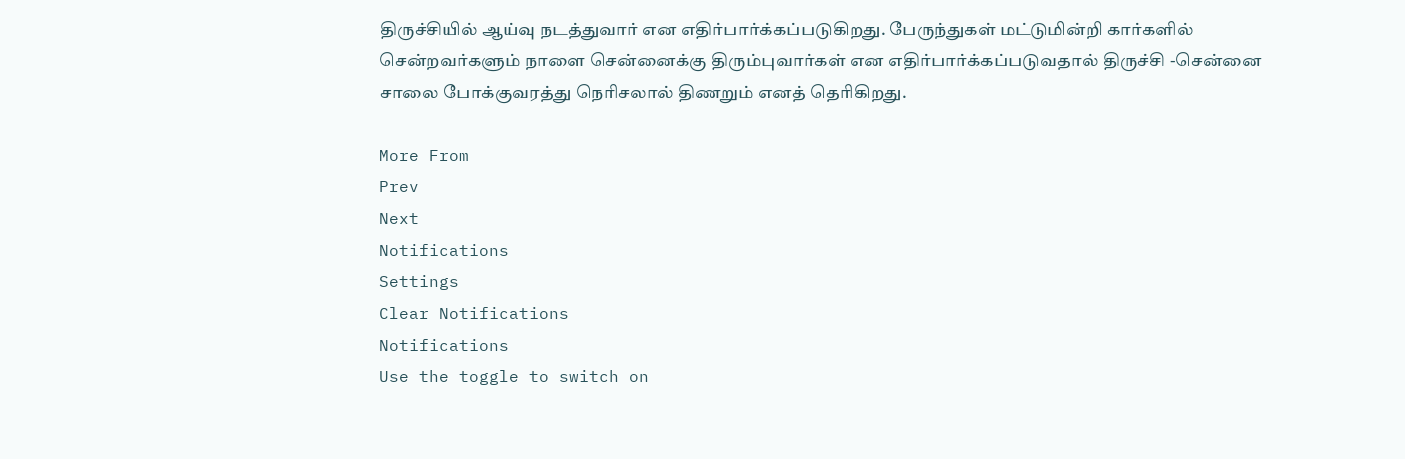திருச்சியில் ஆய்வு நடத்துவார் என எதிர்பார்க்கப்படுகிறது. பேருந்துகள் மட்டுமின்றி கார்களில் சென்றவர்களும் நாளை சென்னைக்கு திரும்புவார்கள் என எதிர்பார்க்கப்படுவதால் திருச்சி -சென்னை சாலை போக்குவரத்து நெரிசலால் திணறும் எனத் தெரிகிறது.

More From
Prev
Next
Notifications
Settings
Clear Notifications
Notifications
Use the toggle to switch on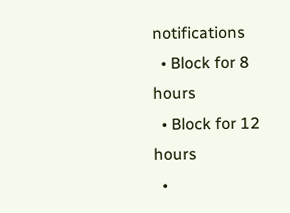notifications
  • Block for 8 hours
  • Block for 12 hours
  •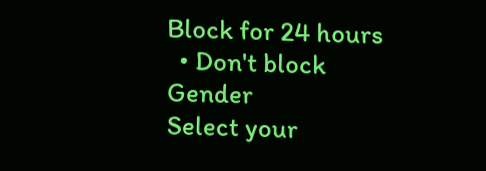Block for 24 hours
  • Don't block
Gender
Select your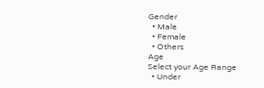Gender
  • Male
  • Female
  • Others
Age
Select your Age Range
  • Under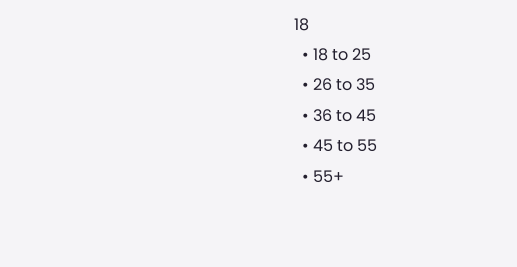18
  • 18 to 25
  • 26 to 35
  • 36 to 45
  • 45 to 55
  • 55+